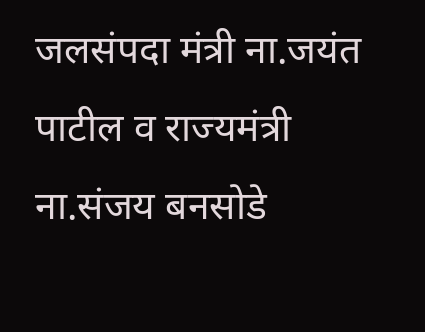जलसंपदा मंत्री ना.जयंत पाटील व राज्यमंत्री ना.संजय बनसोडे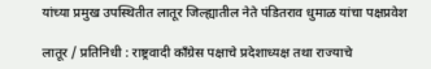यांच्या प्रमुख उपस्थितीत लातूर जिल्ह्यातील नेते पंडितराव धुमाळ यांचा पक्षप्रवेश

लातूर / प्रतिनिधी : राष्ट्रवादी काँग्रेस पक्षाचे प्रदेशाध्यक्ष तथा राज्याचे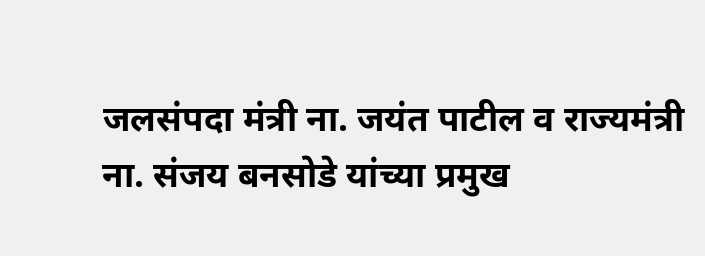जलसंपदा मंत्री ना. जयंत पाटील व राज्यमंत्री ना. संजय बनसोडे यांच्या प्रमुख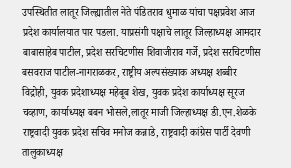उपस्थितीत लातूर जिल्ह्यातील नेते पंडितराव धुमाळ यांचा पक्षप्रवेश आज प्रदेश कार्यालयात पार पडला. याप्रसंगी पक्षाचे लातूर जिल्हाध्यक्ष आमदार बाबासाहेब पाटील, प्रदेश सरचिटणीस शिवाजीराव गर्जे, प्रदेश सरचिटणीस बसवराज पाटील-नागराळकर, राष्ट्रीय अल्पसंख्याक अध्यक्ष शब्बीर विद्रोही, युवक प्रदेशाध्यक्ष महेबूब शेख, युवक प्रदेश कार्याध्यक्ष सूरज चव्हाण, कार्याध्यक्ष बबन भोसले,लातूर माजी जिल्हाध्यक्ष डी.एन.शेळके राष्ट्रवादी युवक प्रदेश सचिव मनोज कन्नाडे, राष्ट्रवादी कांग्रेस पार्टी देवणी तालुकाध्यक्ष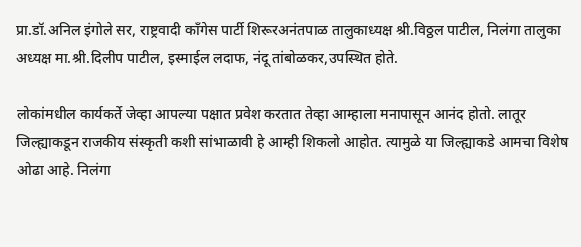प्रा.डॉ.अनिल इंगोले सर, राष्ट्रवादी काँगेस पार्टी शिरूरअनंतपाळ तालुकाध्यक्ष श्री.विठ्ठल पाटील, निलंगा तालुका अध्यक्ष मा.श्री.दिलीप पाटील, इस्माईल लदाफ, नंदू तांबोळकर,उपस्थित होते.

लोकांमधील कार्यकर्ते जेव्हा आपल्या पक्षात प्रवेश करतात तेव्हा आम्हाला मनापासून आनंद होतो. लातूर जिल्ह्याकडून राजकीय संस्कृती कशी सांभाळावी हे आम्ही शिकलो आहोत. त्यामुळे या जिल्ह्याकडे आमचा विशेष ओढा आहे. निलंगा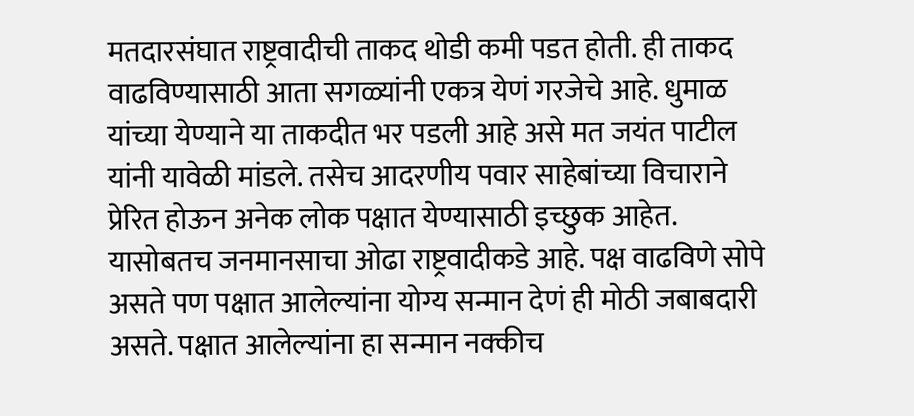मतदारसंघात राष्ट्रवादीची ताकद थोडी कमी पडत होती. ही ताकद वाढविण्यासाठी आता सगळ्यांनी एकत्र येणं गरजेचे आहे. धुमाळ यांच्या येण्याने या ताकदीत भर पडली आहे असे मत जयंत पाटील यांनी यावेळी मांडले. तसेच आदरणीय पवार साहेबांच्या विचाराने प्रेरित होऊन अनेक लोक पक्षात येण्यासाठी इच्छुक आहेत. यासोबतच जनमानसाचा ओढा राष्ट्रवादीकडे आहे. पक्ष वाढविणे सोपे असते पण पक्षात आलेल्यांना योग्य सन्मान देणं ही मोठी जबाबदारी असते. पक्षात आलेल्यांना हा सन्मान नक्कीच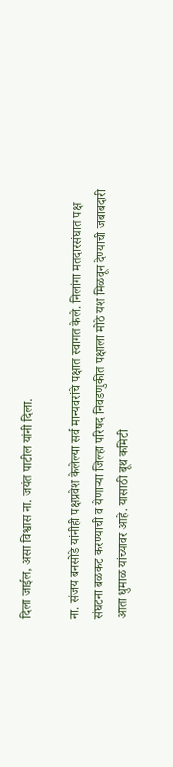दिला जाईल, असा विश्वास ना. जयंत पाटील यांनी दिला.

ना. संजय बनसोडे यांनीही पक्षप्रवेश केलेल्या सर्व मान्यवरांचे पक्षात स्वागत केले. निलांगा मतदारसंघात पक्ष संघटना बळकट करण्याची व येणाऱ्या जिल्हा परिषद निवडणुकीत पक्षाला मोठे यश मिळवून देण्याची जबाबदारी आता धुमाळ यांच्यावर आहे. यासाठी बूथ कमिटी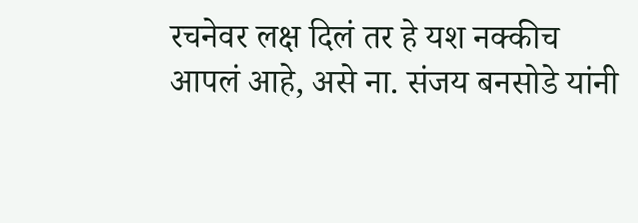रचनेवर लक्ष दिलं तर हे यश नक्कीच आपलं आहे, असे ना. संजय बनसोडे यांनी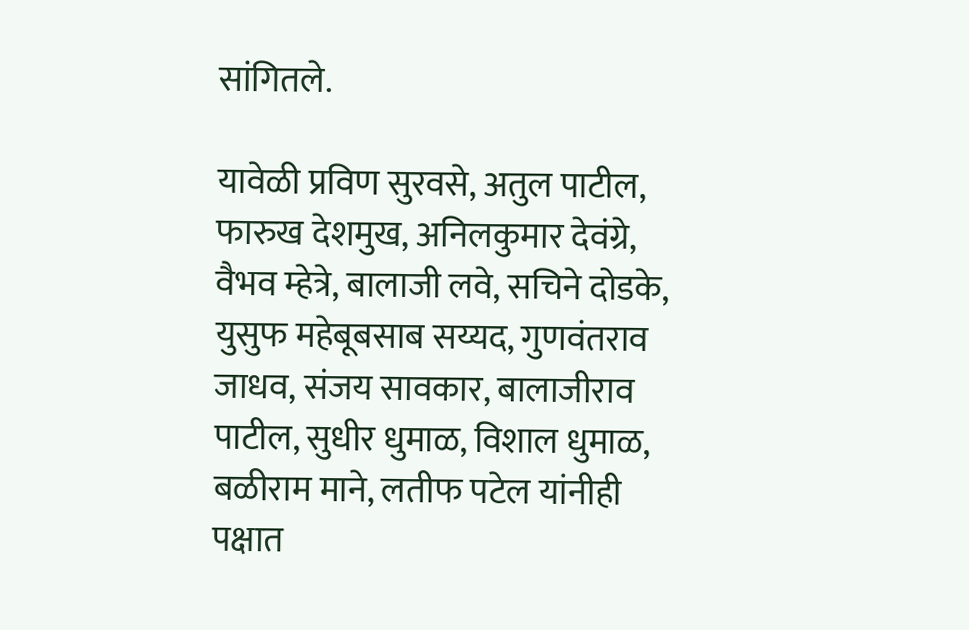सांगितले.

यावेळी प्रविण सुरवसे, अतुल पाटील, फारुख देशमुख, अनिलकुमार देवंग्रे, वैभव म्हेत्रे, बालाजी लवे, सचिने दोडके, युसुफ महेबूबसाब सय्यद, गुणवंतराव जाधव, संजय सावकार, बालाजीराव पाटील, सुधीर धुमाळ, विशाल धुमाळ, बळीराम माने, लतीफ पटेल यांनीही पक्षात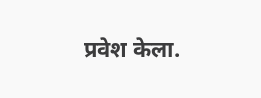प्रवेश केला.